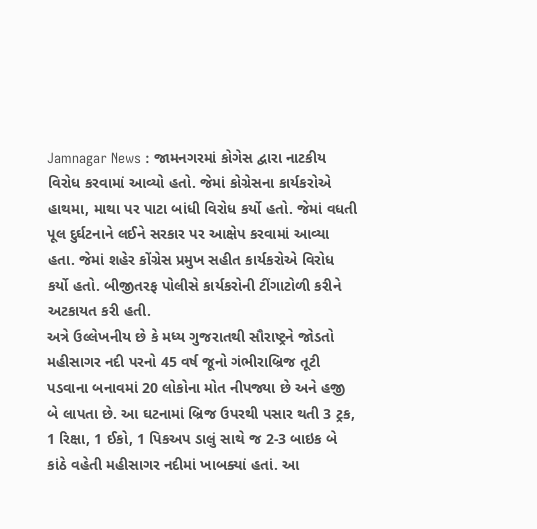Jamnagar News : જામનગરમાં કોગેસ દ્વારા નાટકીય વિરોધ કરવામાં આવ્યો હતો. જેમાં કોગ્રેસના કાર્યકરોએ હાથમા, માથા પર પાટા બાંધી વિરોધ કર્યો હતો. જેમાં વધતી પૂલ દુર્ઘટનાને લઈને સરકાર પર આક્ષેપ કરવામાં આવ્યા હતા. જેમાં શહેર કોંગ્રેસ પ્રમુખ સહીત કાર્યકરોએ વિરોધ કર્યો હતો. બીજીતરફ પોલીસે કાર્યકરોની ટીંગાટોળી કરીને અટકાયત કરી હતી.
અત્રે ઉલ્લેખનીય છે કે મધ્ય ગુજરાતથી સૌરાષ્ટ્રને જોડતો મહીસાગર નદી પરનો 45 વર્ષ જૂનો ગંભીરાબ્રિજ તૂટી પડવાના બનાવમાં 20 લોકોના મોત નીપજ્યા છે અને હજી બે લાપતા છે. આ ઘટનામાં બ્રિજ ઉપરથી પસાર થતી 3 ટ્રક, 1 રિક્ષા, 1 ઈકો, 1 પિકઅપ ડાલું સાથે જ 2-3 બાઇક બે કાંઠે વહેતી મહીસાગર નદીમાં ખાબક્યાં હતાં. આ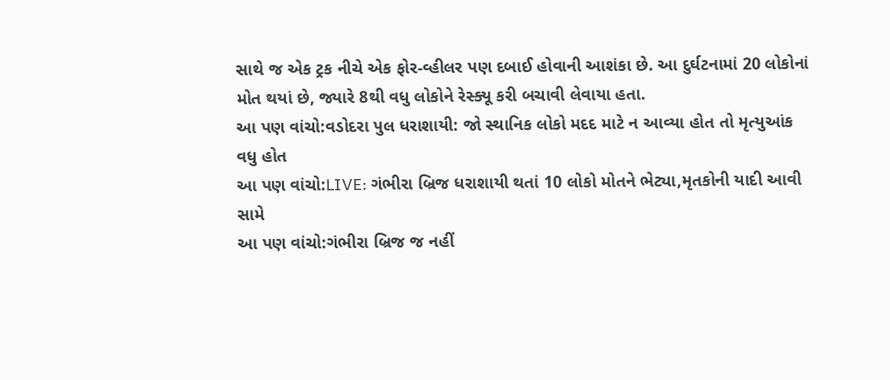સાથે જ એક ટ્રક નીચે એક ફોર-વ્હીલર પણ દબાઈ હોવાની આશંકા છે. આ દુર્ઘટનામાં 20 લોકોનાં મોત થયાં છે, જ્યારે 8થી વધુ લોકોને રેસ્ક્યૂ કરી બચાવી લેવાયા હતા.
આ પણ વાંચો:વડોદરા પુલ ધરાશાયી: જો સ્થાનિક લોકો મદદ માટે ન આવ્યા હોત તો મૃત્યુઆંક વધુ હોત
આ પણ વાંચો:LIVE: ગંભીરા બ્રિજ ધરાશાયી થતાં 10 લોકો મોતને ભેટ્યા,મૃતકોની યાદી આવી સામે
આ પણ વાંચો:ગંભીરા બ્રિજ જ નહીં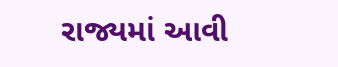રાજ્યમાં આવી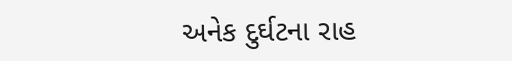અનેક દુર્ઘટના રાહ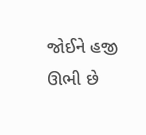જોઈને હજી ઊભી છે